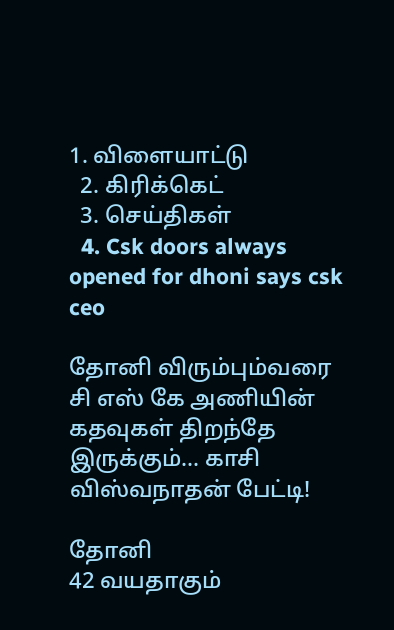1. விளையாட்டு
  2. கிரிக்கெட்
  3. செய்திகள்
  4. Csk doors always opened for dhoni says csk ceo

தோனி விரும்பும்வரை சி எஸ் கே அணியின் கதவுகள் திறந்தே இருக்கும்… காசி விஸ்வநாதன் பேட்டி!

தோனி
42 வயதாகும்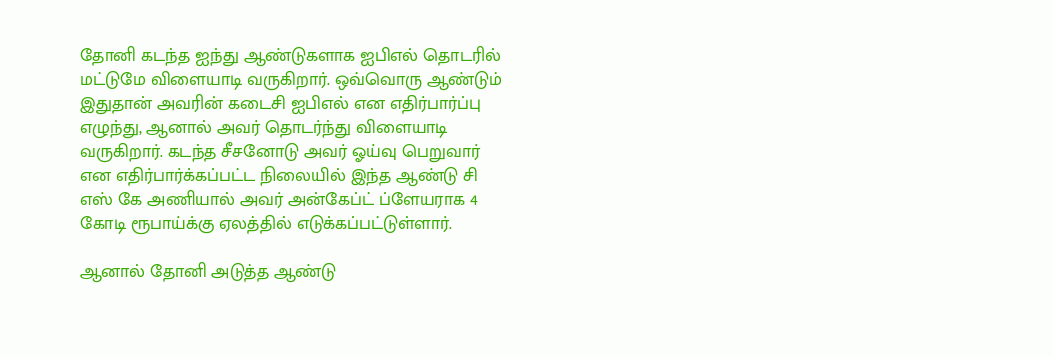தோனி கடந்த ஐந்து ஆண்டுகளாக ஐபிஎல் தொடரில் மட்டுமே விளையாடி வருகிறார். ஒவ்வொரு ஆண்டும் இதுதான் அவரின் கடைசி ஐபிஎல் என எதிர்பார்ப்பு எழுந்து, ஆனால் அவர் தொடர்ந்து விளையாடி வருகிறார். கடந்த சீசனோடு அவர் ஓய்வு பெறுவார் என எதிர்பார்க்கப்பட்ட நிலையில் இந்த ஆண்டு சி எஸ் கே அணியால் அவர் அன்கேப்ட் ப்ளேயராக 4 கோடி ரூபாய்க்கு ஏலத்தில் எடுக்கப்பட்டுள்ளார்.

ஆனால் தோனி அடுத்த ஆண்டு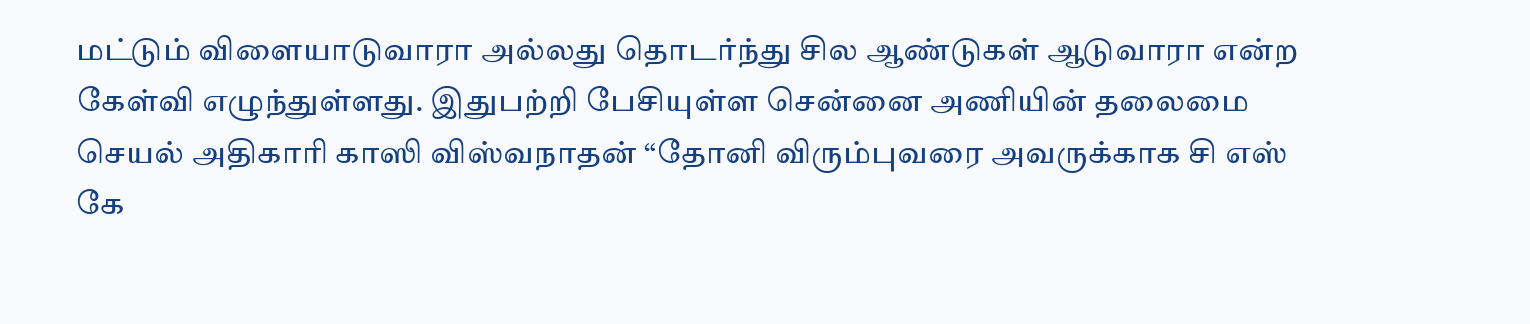மட்டும் விளையாடுவாரா அல்லது தொடர்ந்து சில ஆண்டுகள் ஆடுவாரா என்ற கேள்வி எழுந்துள்ளது. இதுபற்றி பேசியுள்ள சென்னை அணியின் தலைமை செயல் அதிகாரி காஸி விஸ்வநாதன் “தோனி விரும்புவரை அவருக்காக சி எஸ் கே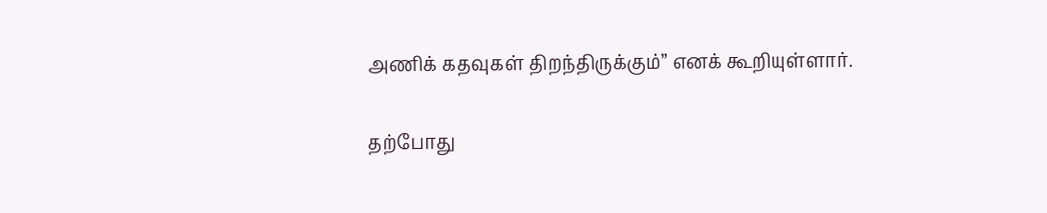அணிக் கதவுகள் திறந்திருக்கும்” எனக் கூறியுள்ளார்.

தற்போது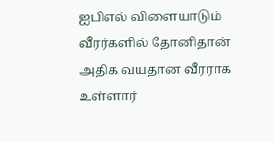ஐபிஎல் விளையாடும் வீரர்களில் தோனிதான் அதிக வயதான வீரராக உள்ளார்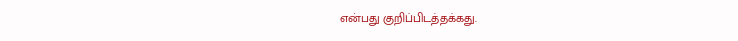என்பது குறிப்பிடத்தக்கது.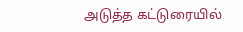அடுத்த கட்டுரையில்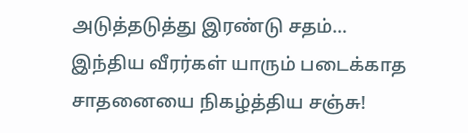அடுத்தடுத்து இரண்டு சதம்… இந்திய வீரர்கள் யாரும் படைக்காத சாதனையை நிகழ்த்திய சஞ்சு!